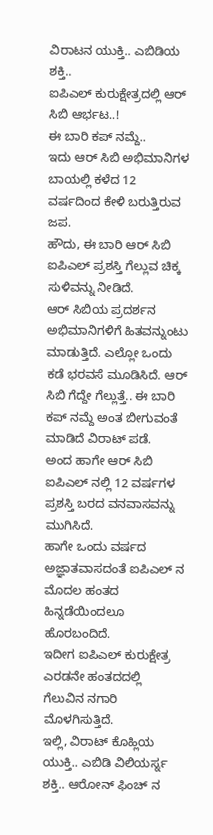ವಿರಾಟನ ಯುಕ್ತಿ.. ಎಬಿಡಿಯ ಶಕ್ತಿ..
ಐಪಿಎಲ್ ಕುರುಕ್ಷೇತ್ರದಲ್ಲಿ ಆರ್ ಸಿಬಿ ಆರ್ಭಟ..!
ಈ ಬಾರಿ ಕಪ್ ನಮ್ದೆ..
ಇದು ಆರ್ ಸಿಬಿ ಅಭಿಮಾನಿಗಳ ಬಾಯಲ್ಲಿ ಕಳೆದ 12 ವರ್ಷದಿಂದ ಕೇಳಿ ಬರುತ್ತಿರುವ ಜಪ.
ಹೌದು, ಈ ಬಾರಿ ಆರ್ ಸಿಬಿ ಐಪಿಎಲ್ ಪ್ರಶಸ್ತಿ ಗೆಲ್ಲುವ ಚಿಕ್ಕ ಸುಳಿವನ್ನು ನೀಡಿದೆ.
ಆರ್ ಸಿಬಿಯ ಪ್ರದರ್ಶನ ಅಭಿಮಾನಿಗಳಿಗೆ ಹಿತವನ್ನುಂಟು ಮಾಡುತ್ತಿದೆ. ಎಲ್ಲೋ ಒಂದು ಕಡೆ ಭರವಸೆ ಮೂಡಿಸಿದೆ. ಆರ್ ಸಿಬಿ ಗೆದ್ದೇ ಗೆಲ್ಲುತ್ತೆ.. ಈ ಬಾರಿ ಕಪ್ ನಮ್ದೆ ಅಂತ ಬೀಗುವಂತೆ ಮಾಡಿದೆ ವಿರಾಟ್ ಪಡೆ.
ಅಂದ ಹಾಗೇ ಆರ್ ಸಿಬಿ ಐಪಿಎಲ್ ನಲ್ಲಿ 12 ವರ್ಷಗಳ ಪ್ರಶಸ್ತಿ ಬರದ ವನವಾಸವನ್ನು ಮುಗಿಸಿದೆ.
ಹಾಗೇ ಒಂದು ವರ್ಷದ ಅಜ್ಞಾತವಾಸದಂತೆ ಐಪಿಎಲ್ ನ ಮೊದಲ ಹಂತದ ಹಿನ್ನಡೆಯಿಂದಲೂ ಹೊರಬಂದಿದೆ.
ಇದೀಗ ಐಪಿಎಲ್ ಕುರುಕ್ಷೇತ್ರ ಎರಡನೇ ಹಂತದದಲ್ಲಿ ಗೆಲುವಿನ ನಗಾರಿ ಮೊಳಗಿಸುತ್ತಿದೆ.
ಇಲ್ಲಿ, ವಿರಾಟ್ ಕೊಹ್ಲಿಯ ಯುಕ್ತಿ.. ಎಬಿಡಿ ವಿಲಿಯರ್ಸ್ನ ಶಕ್ತಿ.. ಆರೋನ್ ಫಿಂಚ್ ನ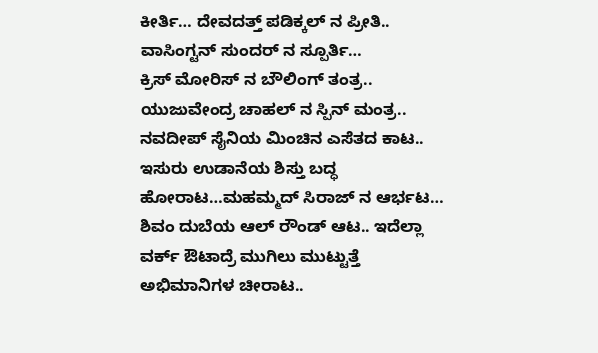ಕೀರ್ತಿ… ದೇವದತ್ತ್ ಪಡಿಕ್ಕಲ್ ನ ಪ್ರೀತಿ.. ವಾಸಿಂಗ್ಟನ್ ಸುಂದರ್ ನ ಸ್ಪೂರ್ತಿ…
ಕ್ರಿಸ್ ಮೋರಿಸ್ ನ ಬೌಲಿಂಗ್ ತಂತ್ರ.. ಯುಜುವೇಂದ್ರ ಚಾಹಲ್ ನ ಸ್ಪಿನ್ ಮಂತ್ರ..
ನವದೀಪ್ ಸೈನಿಯ ಮಿಂಚಿನ ಎಸೆತದ ಕಾಟ.. ಇಸುರು ಉಡಾನೆಯ ಶಿಸ್ತು ಬದ್ಧ ಹೋರಾಟ…ಮಹಮ್ಮದ್ ಸಿರಾಜ್ ನ ಆರ್ಭಟ… ಶಿವಂ ದುಬೆಯ ಆಲ್ ರೌಂಡ್ ಆಟ.. ಇದೆಲ್ಲಾ ವರ್ಕ್ ಔಟಾದ್ರೆ ಮುಗಿಲು ಮುಟ್ಟುತ್ತೆ ಅಭಿಮಾನಿಗಳ ಚೀರಾಟ..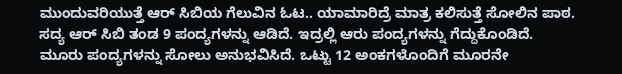ಮುಂದುವರಿಯುತ್ತೆ ಆರ್ ಸಿಬಿಯ ಗೆಲುವಿನ ಓಟ.. ಯಾಮಾರಿದ್ರೆ ಮಾತ್ರ ಕಲಿಸುತ್ತೆ ಸೋಲಿನ ಪಾಠ.
ಸದ್ಯ ಆರ್ ಸಿಬಿ ತಂಡ 9 ಪಂದ್ಯಗಳನ್ನು ಆಡಿದೆ. ಇದ್ರಲ್ಲಿ ಆರು ಪಂದ್ಯಗಳನ್ನು ಗೆದ್ದುಕೊಂಡಿದೆ. ಮೂರು ಪಂದ್ಯಗಳನ್ನು ಸೋಲು ಅನುಭವಿಸಿದೆ. ಒಟ್ಟು 12 ಅಂಕಗಳೊಂದಿಗೆ ಮೂರನೇ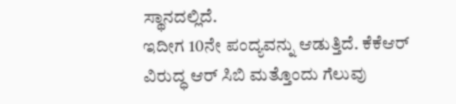ಸ್ಥಾನದಲ್ಲಿದೆ.
ಇದೀಗ 10ನೇ ಪಂದ್ಯವನ್ನು ಆಡುತ್ತಿದೆ. ಕೆಕೆಆರ್ ವಿರುದ್ಧ ಆರ್ ಸಿಬಿ ಮತ್ತೊಂದು ಗೆಲುವು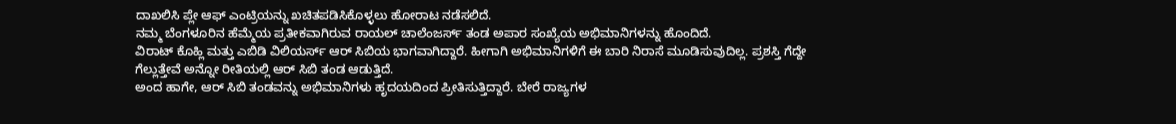ದಾಖಲಿಸಿ ಪ್ಲೇ ಆಫ್ ಎಂಟ್ರಿಯನ್ನು ಖಚಿತಪಡಿಸಿಕೊಳ್ಳಲು ಹೋರಾಟ ನಡೆಸಲಿದೆ.
ನಮ್ಮ ಬೆಂಗಳೂರಿನ ಹೆಮ್ಮೆಯ ಪ್ರತೀಕವಾಗಿರುವ ರಾಯಲ್ ಚಾಲೆಂಜರ್ಸ್ ತಂಡ ಅಪಾರ ಸಂಖ್ಯೆಯ ಅಭಿಮಾನಿಗಳನ್ನು ಹೊಂದಿದೆ.
ವಿರಾಟ್ ಕೊಹ್ಲಿ ಮತ್ತು ಎಬಿಡಿ ವಿಲಿಯರ್ಸ್ ಆರ್ ಸಿಬಿಯ ಭಾಗವಾಗಿದ್ದಾರೆ. ಹೀಗಾಗಿ ಅಭಿಮಾನಿಗಳಿಗೆ ಈ ಬಾರಿ ನಿರಾಸೆ ಮೂಡಿಸುವುದಿಲ್ಲ. ಪ್ರಶಸ್ತಿ ಗೆದ್ದೇ ಗೆಲ್ಲುತ್ತೇವೆ ಅನ್ನೋ ರೀತಿಯಲ್ಲಿ ಆರ್ ಸಿಬಿ ತಂಡ ಆಡುತ್ತಿದೆ.
ಅಂದ ಹಾಗೇ, ಆರ್ ಸಿಬಿ ತಂಡವನ್ನು ಅಭಿಮಾನಿಗಳು ಹೃದಯದಿಂದ ಪ್ರೀತಿಸುತ್ತಿದ್ದಾರೆ. ಬೇರೆ ರಾಜ್ಯಗಳ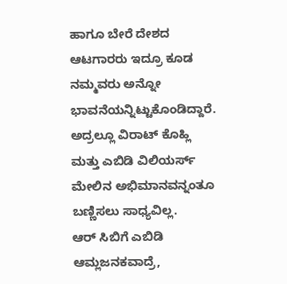ಹಾಗೂ ಬೇರೆ ದೇಶದ ಆಟಗಾರರು ಇದ್ರೂ ಕೂಡ ನಮ್ಮವರು ಅನ್ನೋ ಭಾವನೆಯನ್ನಿಟ್ಟುಕೊಂಡಿದ್ದಾರೆ.
ಅದ್ರಲ್ಲೂ ವಿರಾಟ್ ಕೊಹ್ಲಿ ಮತ್ತು ಎಬಿಡಿ ವಿಲಿಯರ್ಸ್ ಮೇಲಿನ ಅಭಿಮಾನವನ್ನಂತೂ ಬಣ್ಣಿಸಲು ಸಾಧ್ಯವಿಲ್ಲ.
ಆರ್ ಸಿಬಿಗೆ ಎಬಿಡಿ ಆಮ್ಲಜನಕವಾದ್ರೆ,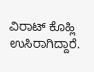ವಿರಾಟ್ ಕೊಹ್ಲಿ ಉಸಿರಾಗಿದ್ದಾರೆ.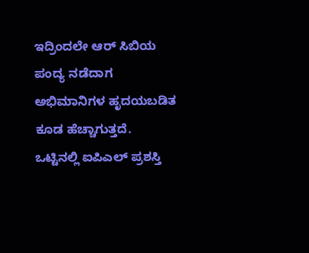ಇದ್ರಿಂದಲೇ ಆರ್ ಸಿಬಿಯ ಪಂದ್ಯ ನಡೆದಾಗ ಅಭಿಮಾನಿಗಳ ಹೃದಯಬಡಿತ ಕೂಡ ಹೆಚ್ಚಾಗುತ್ತದೆ.
ಒಟ್ಟಿನಲ್ಲಿ ಐಪಿಎಲ್ ಪ್ರಶಸ್ತಿ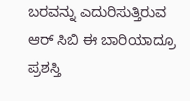ಬರವನ್ನು ಎದುರಿಸುತ್ತಿರುವ ಆರ್ ಸಿಬಿ ಈ ಬಾರಿಯಾದ್ರೂ ಪ್ರಶಸ್ತಿ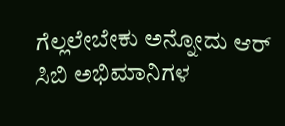ಗೆಲ್ಲಲೇಬೇಕು ಅನ್ನೋದು ಆರ್ ಸಿಬಿ ಅಭಿಮಾನಿಗಳ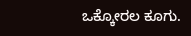ಒಕ್ಕೋರಲ ಕೂಗು.